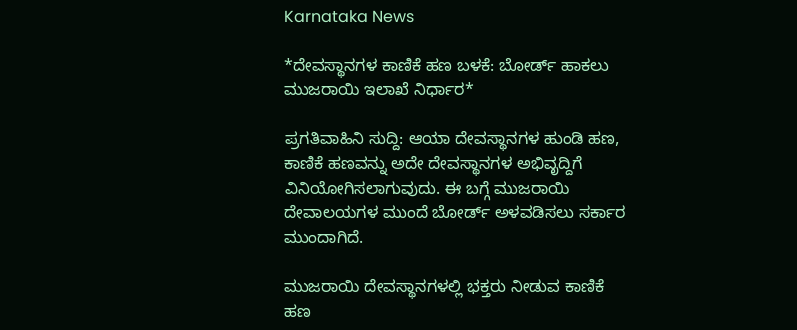Karnataka News

*ದೇವಸ್ಥಾನಗಳ ಕಾಣಿಕೆ ಹಣ ಬಳಕೆ: ಬೋರ್ಡ್ ಹಾಕಲು ಮುಜರಾಯಿ ಇಲಾಖೆ ನಿರ್ಧಾರ*

ಪ್ರಗತಿವಾಹಿನಿ ಸುದ್ದಿ: ಆಯಾ ದೇವಸ್ಥಾನಗಳ ಹುಂಡಿ ಹಣ, ಕಾಣಿಕೆ ಹಣವನ್ನು ಅದೇ ದೇವಸ್ಥಾನಗಳ ಅಭಿವೃದ್ದಿಗೆ ವಿನಿಯೋಗಿಸಲಾಗುವುದು. ಈ ಬಗ್ಗೆ ಮುಜರಾಯಿ ದೇವಾಲಯಗಳ ಮುಂದೆ ಬೋರ್ಡ್ ಅಳವಡಿಸಲು ಸರ್ಕಾರ ಮುಂದಾಗಿದೆ.

ಮುಜರಾಯಿ ದೇವಸ್ಥಾನಗಳಲ್ಲಿ ಭಕ್ತರು ನೀಡುವ ಕಾಣಿಕೆ ಹಣ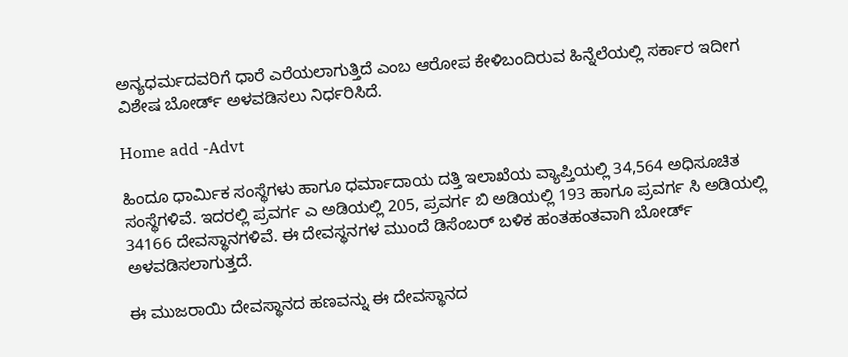ಅನ್ಯಧರ್ಮದವರಿಗೆ ಧಾರೆ ಎರೆಯಲಾಗುತ್ತಿದೆ ಎಂಬ ಆರೋಪ ಕೇಳಿಬಂದಿರುವ ಹಿನ್ನೆಲೆಯಲ್ಲಿ ಸರ್ಕಾರ ಇದೀಗ ವಿಶೇಷ ಬೋರ್ಡ್ ಅಳವಡಿಸಲು ನಿರ್ಧರಿಸಿದೆ.

Home add -Advt

ಹಿಂದೂ ಧಾರ್ಮಿಕ ಸಂಸ್ಥೆಗಳು ಹಾಗೂ ಧರ್ಮಾದಾಯ ದತ್ತಿ ಇಲಾಖೆಯ ವ್ಯಾಪ್ತಿಯಲ್ಲಿ 34,564 ಅಧಿಸೂಚಿತ ಸಂಸ್ಥೆಗಳಿವೆ. ಇದರಲ್ಲಿ ಪ್ರವರ್ಗ ಎ ಅಡಿಯಲ್ಲಿ 205, ಪ್ರವರ್ಗ ಬಿ ಅಡಿಯಲ್ಲಿ 193 ಹಾಗೂ ಪ್ರವರ್ಗ ಸಿ ಅಡಿಯಲ್ಲಿ 34166 ದೇವಸ್ಥಾನಗಳಿವೆ. ಈ ದೇವಸ್ಥನಗಳ ಮುಂದೆ ಡಿಸೆಂಬರ್ ಬಳಿಕ ಹಂತಹಂತವಾಗಿ ಬೋರ್ಡ್ ಅಳವಡಿಸಲಾಗುತ್ತದೆ.

ಈ ಮುಜರಾಯಿ ದೇವಸ್ಥಾನದ ಹಣವನ್ನು ಈ ದೇವಸ್ಥಾನದ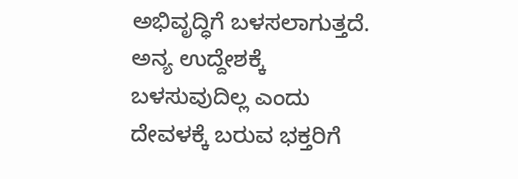ಅಭಿವೃದ್ಧಿಗೆ ಬಳಸಲಾಗುತ್ತದೆ. ಅನ್ಯ ಉದ್ದೇಶಕ್ಕೆ ಬಳಸುವುದಿಲ್ಲ ಎಂದು ದೇವಳಕ್ಕೆ ಬರುವ ಭಕ್ತರಿಗೆ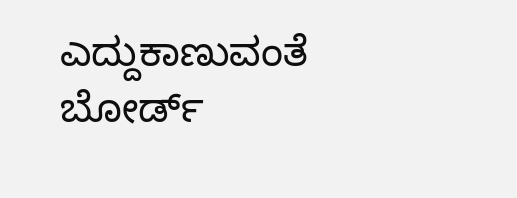ಎದ್ದುಕಾಣುವಂತೆ ಬೋರ್ಡ್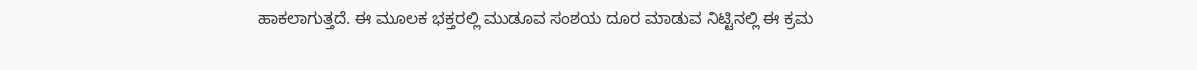ಹಾಕಲಾಗುತ್ತದೆ. ಈ ಮೂಲಕ ಭಕ್ತರಲ್ಲಿ ಮುಡೂವ ಸಂಶಯ ದೂರ ಮಾಡುವ ನಿಟ್ಟಿನಲ್ಲಿ ಈ ಕ್ರಮ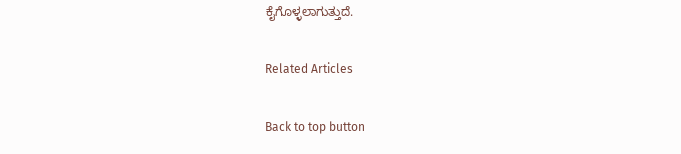ಕೈಗೊಳ್ಳಲಾಗುತ್ತುದೆ.

Related Articles

Back to top button